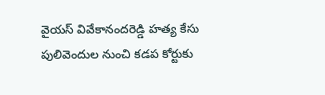వైయస్ వివేకానందరెడ్డి హత్య కేసు పులివెందుల నుంచి కడప కోర్టుకు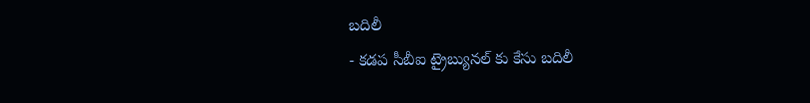బదిలీ
- కడప సీబీఐ ట్రైబ్యునల్ కు కేసు బదిలీ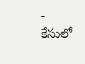- కేసులో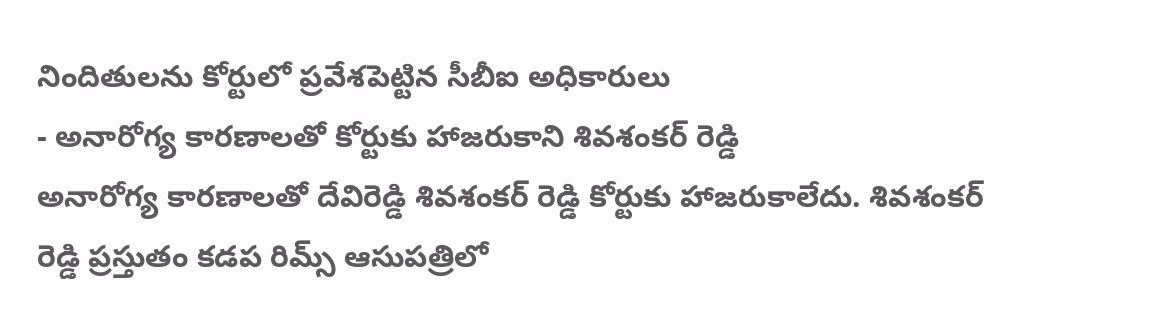నిందితులను కోర్టులో ప్రవేశపెట్టిన సీబీఐ అధికారులు
- అనారోగ్య కారణాలతో కోర్టుకు హాజరుకాని శివశంకర్ రెడ్డి
అనారోగ్య కారణాలతో దేవిరెడ్డి శివశంకర్ రెడ్డి కోర్టుకు హాజరుకాలేదు. శివశంకర్ రెడ్డి ప్రస్తుతం కడప రిమ్స్ ఆసుపత్రిలో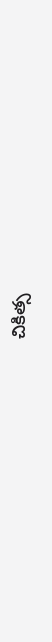చికిత్స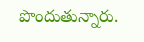పొందుతున్నారు.